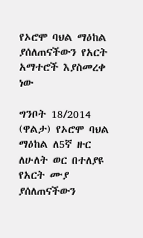የኦሮሞ ባህል ማዕከል ያሰለጠናችውን የአርት አማተሮች እያስመረቀ ነው

ግንቦት 18/2014 (ዋልታ) የኦሮሞ ባህል ማዕከል ለ5ኛ ዙር ለሁለት ወር በተለያዩ የአርት ሙያ ያሰለጠናችውን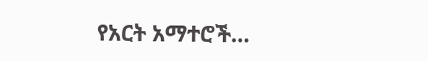የአርት አማተሮች…